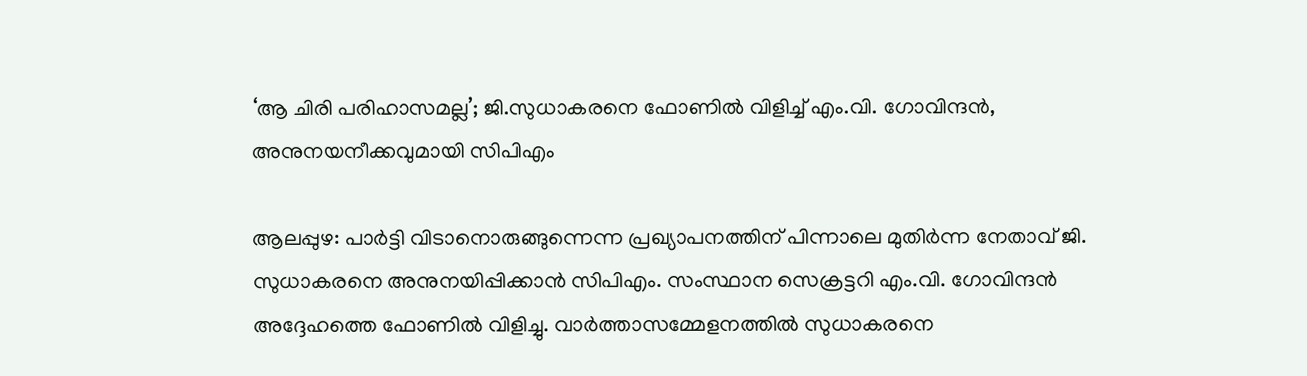‘ആ ചിരി പരിഹാസമല്ല’; ജി.സുധാകരനെ ഫോണിൽ വിളിച്ച് എം.വി. ഗോവിന്ദൻ, അനുനയനീക്കവുമായി സിപിഎം

ആലപ്പുഴ: പാർട്ടി വിടാനൊരുങ്ങുന്നെന്ന പ്രഖ്യാപനത്തിന് പിന്നാലെ മുതിർന്ന നേതാവ് ജി. സുധാകരനെ അനുനയിപ്പിക്കാൻ സിപിഎം. സംസ്ഥാന സെക്രട്ടറി എം.വി. ഗോവിന്ദൻ അദ്ദേഹത്തെ ഫോണിൽ വിളിച്ചു. വാർത്താസമ്മേളനത്തിൽ സുധാകരനെ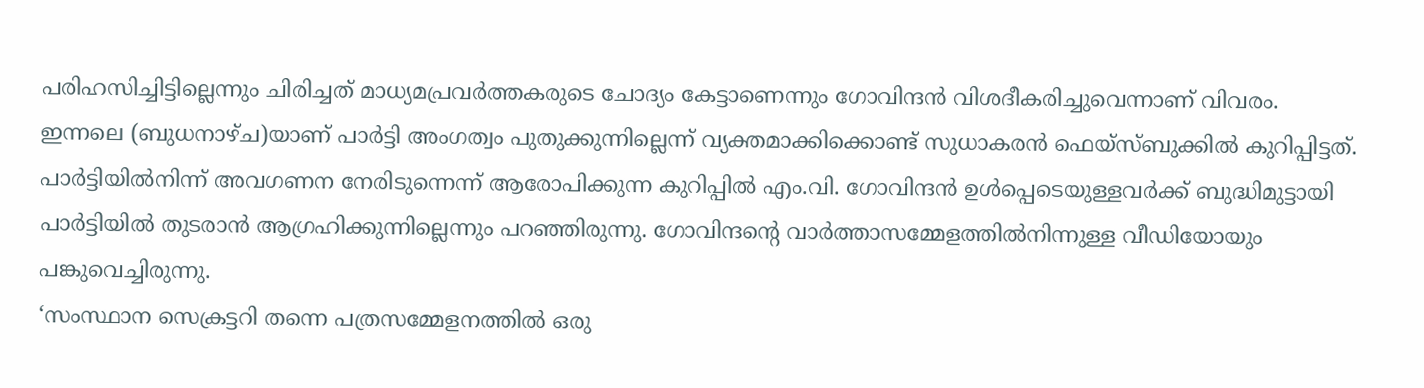പരിഹസിച്ചിട്ടില്ലെന്നും ചിരിച്ചത് മാധ്യമപ്രവർത്തകരുടെ ചോദ്യം കേട്ടാണെന്നും ഗോവിന്ദൻ വിശദീകരിച്ചുവെന്നാണ് വിവരം.
ഇന്നലെ (ബുധനാഴ്ച)യാണ് പാർട്ടി അംഗത്വം പുതുക്കുന്നില്ലെന്ന് വ്യക്തമാക്കിക്കൊണ്ട് സുധാകരൻ ഫെയ്സ്ബുക്കിൽ കുറിപ്പിട്ടത്. പാർട്ടിയിൽനിന്ന് അവഗണന നേരിടുന്നെന്ന് ആരോപിക്കുന്ന കുറിപ്പിൽ എം.വി. ഗോവിന്ദൻ ഉൾപ്പെടെയുള്ളവർക്ക് ബുദ്ധിമുട്ടായി പാർട്ടിയിൽ തുടരാൻ ആഗ്രഹിക്കുന്നില്ലെന്നും പറഞ്ഞിരുന്നു. ഗോവിന്ദന്റെ വാർത്താസമ്മേളത്തിൽനിന്നുള്ള വീഡിയോയും പങ്കുവെച്ചിരുന്നു.
‘സംസ്ഥാന സെക്രട്ടറി തന്നെ പത്രസമ്മേളനത്തിൽ ഒരു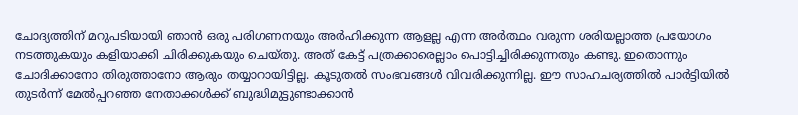ചോദ്യത്തിന് മറുപടിയായി ഞാൻ ഒരു പരിഗണനയും അർഹിക്കുന്ന ആളല്ല എന്ന അർത്ഥം വരുന്ന ശരിയല്ലാത്ത പ്രയോഗം നടത്തുകയും കളിയാക്കി ചിരിക്കുകയും ചെയ്തു. അത് കേട്ട് പത്രക്കാരെല്ലാം പൊട്ടിച്ചിരിക്കുന്നതും കണ്ടു. ഇതൊന്നും ചോദിക്കാനോ തിരുത്താനോ ആരും തയ്യാറായിട്ടില്ല. കൂടുതൽ സംഭവങ്ങൾ വിവരിക്കുന്നില്ല. ഈ സാഹചര്യത്തിൽ പാർട്ടിയിൽ തുടർന്ന് മേൽപ്പറഞ്ഞ നേതാക്കൾക്ക് ബുദ്ധിമുട്ടുണ്ടാക്കാൻ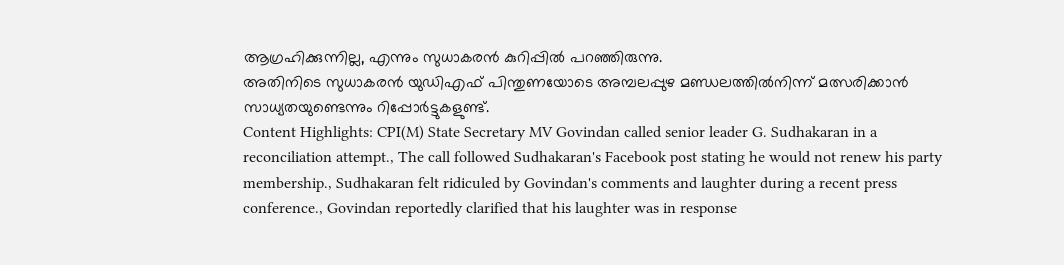ആഗ്രഹിക്കുന്നില്ല, എന്നും സുധാകരൻ കുറിപ്പിൽ പറഞ്ഞിരുന്നു.
അതിനിടെ സുധാകരൻ യുഡിഎഫ് പിന്തുണയോടെ അമ്പലപ്പുഴ മണ്ഡലത്തിൽനിന്ന് മത്സരിക്കാൻ സാധ്യതയുണ്ടെന്നും റിപ്പോർട്ടുകളുണ്ട്.
Content Highlights: CPI(M) State Secretary MV Govindan called senior leader G. Sudhakaran in a reconciliation attempt., The call followed Sudhakaran's Facebook post stating he would not renew his party membership., Sudhakaran felt ridiculed by Govindan's comments and laughter during a recent press conference., Govindan reportedly clarified that his laughter was in response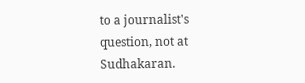to a journalist's question, not at Sudhakaran.